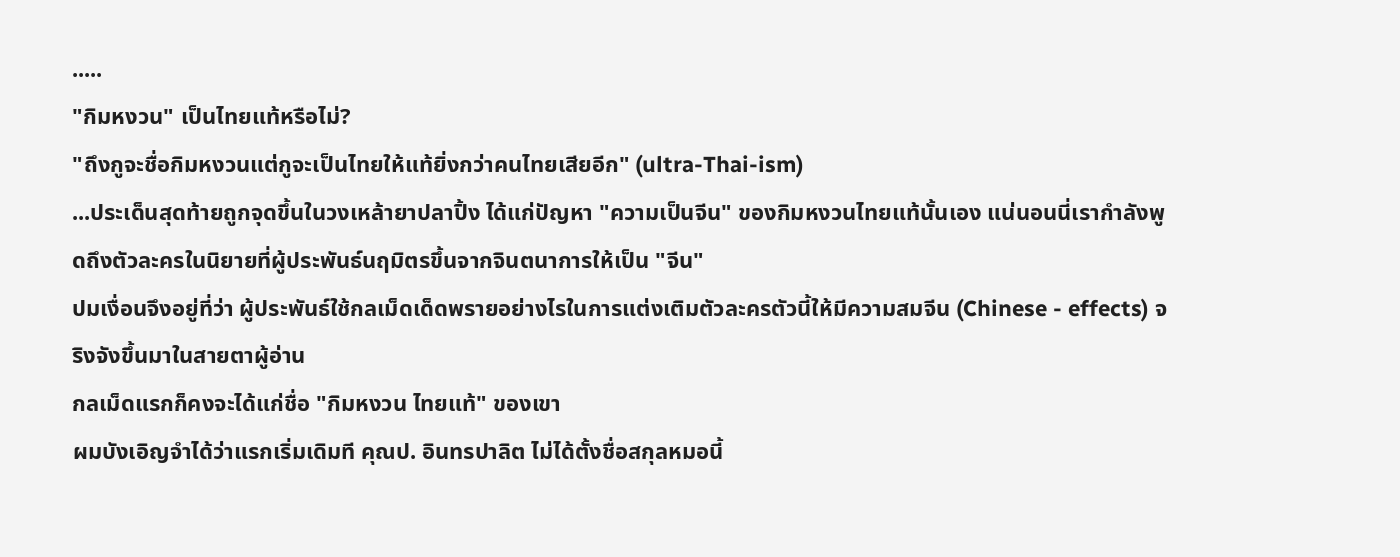.....
"กิมหงวน" เป็นไทยแท้หรือไม่?
"ถึงกูจะชื่อกิมหงวนแต่กูจะเป็นไทยให้แท้ยิ่งกว่าคนไทยเสียอีก" (ultra-Thai-ism)
...ประเด็นสุดท้ายถูกจุดขึ้นในวงเหล้ายาปลาปิ้ง ได้แก่ปัญหา "ความเป็นจีน" ของกิมหงวนไทยแท้นั้นเอง แน่นอนนี่เรากำลังพูดถึงตัวละครในนิยายที่ผู้ประพันธ์นฤมิตรขึ้นจากจินตนาการให้เป็น "จีน"
ปมเงื่อนจึงอยู่ที่ว่า ผู้ประพันธ์ใช้กลเม็ดเด็ดพรายอย่างไรในการแต่งเติมตัวละครตัวนี้ให้มีความสมจีน (Chinese - effects) จริงจังขึ้นมาในสายตาผู้อ่าน
กลเม็ดแรกก็คงจะได้แก่ชื่อ "กิมหงวน ไทยแท้" ของเขา
ผมบังเอิญจำได้ว่าแรกเริ่มเดิมที คุณป. อินทรปาลิต ไม่ได้ตั้งชื่อสกุลหมอนี้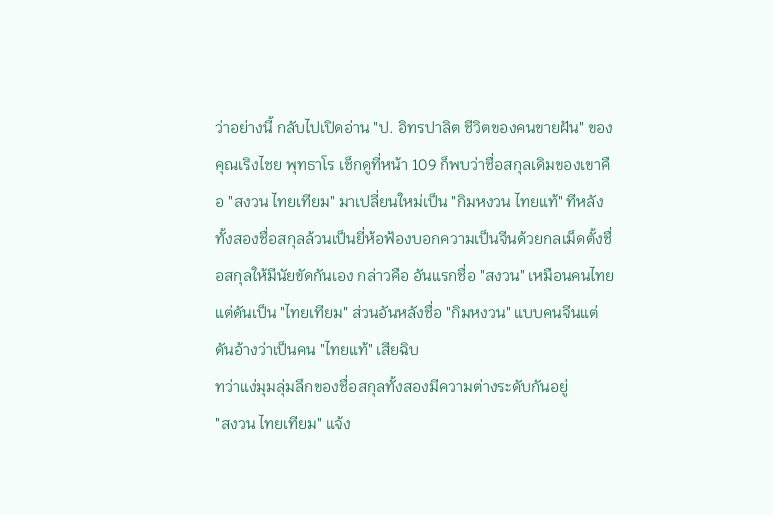ว่าอย่างนี้ กลับไปเปิดอ่าน "ป. อิทรปาลิต ชีวิตของคนขายฝัน" ของคุณเริงไชย พุทธาโร เช็กดูที่หน้า 109 ก็พบว่าชื่อสกุลเดิมของเขาคือ "สงวน ไทยเทียม" มาเปลี่ยนใหม่เป็น "กิมหงวน ไทยแท้" ทีหลัง
ทั้งสองชื่อสกุลล้วนเป็นยี่ห้อฟ้องบอกความเป็นจีนด้วยกลเม็ดตั้งชื่อสกุลให้มีนัยขัดกันเอง กล่าวคือ อันแรกชื่อ "สงวน" เหมือนคนไทยแต่ดันเป็น "ไทยเทียม" ส่วนอันหลังชื่อ "กิมหงวน" แบบคนจีนแต่ดันอ้างว่าเป็นคน "ไทยแท้" เสียฉิบ
ทว่าแง่มุมลุ่มลึกของชื่อสกุลทั้งสองมีความต่างระดับกันอยู่
"สงวน ไทยเทียม" แจ้ง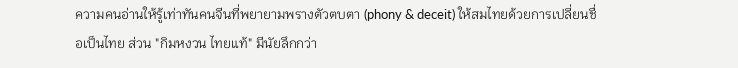ความคนอ่านให้รู้เท่าทันคนจีนที่พยายามพรางตัวตบตา (phony & deceit) ให้สมไทยด้วยการเปลี่ยนชื่อเป็นไทย ส่วน "กิมหงวน ไทยแท้" มีนัยลึกกว่า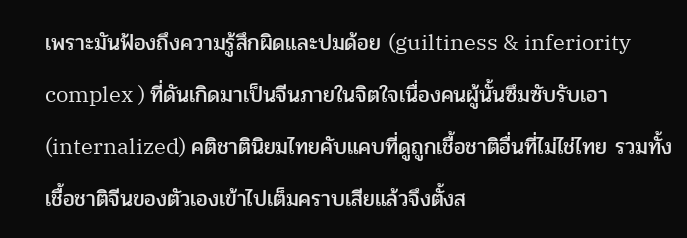เพราะมันฟ้องถึงความรู้สึกผิดและปมด้อย (guiltiness & inferiority complex ) ที่ดันเกิดมาเป็นจีนภายในจิตใจเนื่องคนผู้นั้นซึมซับรับเอา (internalized) คติชาตินิยมไทยคับแคบที่ดูถูกเชื้อชาติอื่นที่ไม่ไช่ไทย รวมทั้งเชื้อชาติจีนของตัวเองเข้าไปเต็มคราบเสียแล้วจึงตั้งส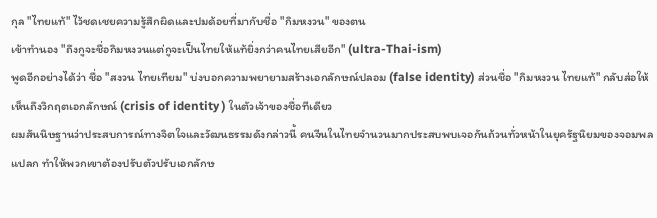กุล "ไทยแท้" ไว้ชดเชยความรู้สึกผิดและปมด้อยที่มากับชื่อ "กิมหงวน" ของตน
เข้าทำนอง "ถึงกูจะชื่อกิมหงวนแต่กูจะเป็นไทยให้แท้ยิ่งกว่าคนไทยเสียอีก" (ultra-Thai-ism)
พูดอีกอย่างได้ว่า ชื่อ "สงวน ไทยเทียม" บ่งบอกความพยายามสร้างเอกลักษณ์ปลอม (false identity) ส่วนชื่อ "กิมหงวน ไทยแท้" กลับส่อให้เห็นถึงวิกฤตเอกลักษณ์ (crisis of identity ) ในตัวเจ้าของชื่อทีเดียว
ผมสันนิษฐานว่าประสบการณ์ทางจิตใจและวัฒนธรรมดังกล่าวนี้ คนจีนในไทยจำนวนมากประสบพบเจอกันถ้วนทั่วหน้าในยุครัฐนิยมของจอมพลแปลก ทำให้พวกเขาต้องปรับตัวปรับเอกลักษ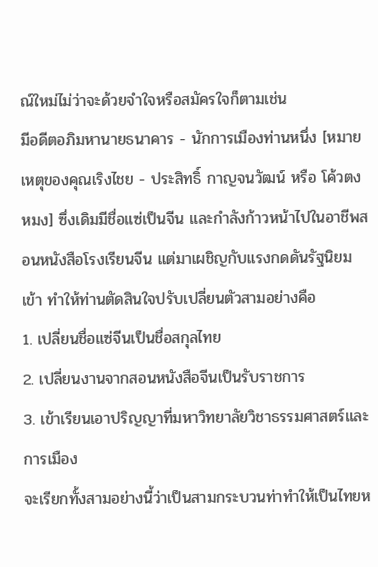ณ์ใหม่ไม่ว่าจะด้วยจำใจหรือสมัครใจก็ตามเช่น
มีอดีตอภิมหานายธนาคาร - นักการเมืองท่านหนึ่ง [หมายเหตุของคุณเริงไชย - ประสิทธิ์ กาญจนวัฒน์ หรือ โค้วตงหมง] ซึ่งเดิมมีชื่อแซ่เป็นจีน และกำลังก้าวหน้าไปในอาชีพสอนหนังสือโรงเรียนจีน แต่มาเผชิญกับแรงกดดันรัฐนิยมเข้า ทำให้ท่านตัดสินใจปรับเปลี่ยนตัวสามอย่างคือ
1. เปลี่ยนชื่อแซ่จีนเป็นชื่อสกุลไทย
2. เปลี่ยนงานจากสอนหนังสือจีนเป็นรับราชการ
3. เข้าเรียนเอาปริญญาที่มหาวิทยาลัยวิชาธรรมศาสตร์และการเมือง
จะเรียกทั้งสามอย่างนี้ว่าเป็นสามกระบวนท่าทำให้เป็นไทยห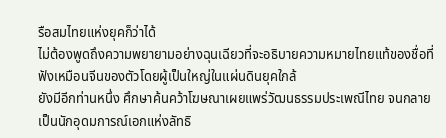รือสมไทยแห่งยุคก็ว่าได้
ไม่ต้องพูดถึงความพยายามอย่างฉุนเฉียวที่จะอธิบายความหมายไทยแท้ของชื่อที่ฟังเหมือนจีนของตัวโดยผู้เป็นใหญ่ในแผ่นดินยุคใกล้
ยังมีอีกท่านหนึ่ง ศึกษาค้นคว้าโฆษณาเผยแพร่วัฒนธรรมประเพณีไทย จนกลายเป็นนักอุดมการณ์เอกแห่งลัทธิ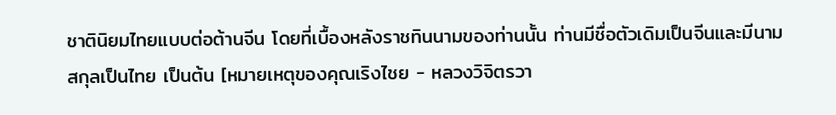ชาตินิยมไทยแบบต่อต้านจีน โดยที่เบื้องหลังราชทินนามของท่านนั้น ท่านมีชื่อตัวเดิมเป็นจีนและมีนามสกุลเป็นไทย เป็นต้น [หมายเหตุของคุณเริงไชย - หลวงวิจิตรวา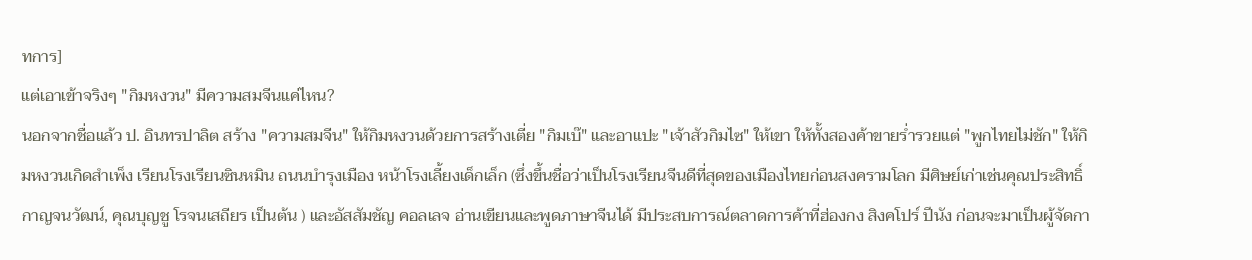ทการ]
แต่เอาเข้าจริงๆ "กิมหงวน" มีความสมจีนแค่ไหน?
นอกจากชื่อแล้ว ป. อินทรปาลิต สร้าง "ความสมจีน" ให้กิมหงวนด้วยการสร้างเตี่ย "กิมเบ๊" และอาแปะ "เจ้าสัวกิมไซ" ให้เขา ให้ทั้งสองค้าขายร่ำรวยแต่ "พูกไทยไม่ชัก" ให้กิมหงวนเกิดสำเพ็ง เรียนโรงเรียนซินหมิน ถนนบำรุงเมือง หน้าโรงเลี้ยงเด็กเล็ก (ซึ่งขึ้นชื่อว่าเป็นโรงเรียนจีนดีที่สุดของเมืองไทยก่อนสงครามโลก มีศิษย์เก่าเช่นคุณประสิทธิ์ กาญจนวัฒน์, คุณบุญชู โรจนเสถียร เป็นต้น ) และอัสสัมชัญ คอลเลจ อ่านเขียนและพูดภาษาจีนได้ มีประสบการณ์ตลาดการค้าที่ฮ่องกง สิงคโปร์ ปีนัง ก่อนจะมาเป็นผู้จัดกา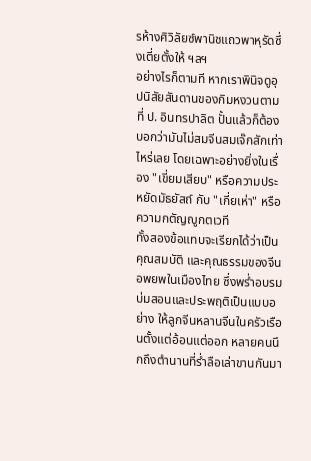รห้างศิวิลัยซ์พานิชแถวพาหุรัดซึ่งเตี่ยตั้งให้ ฯลฯ
อย่างไรก็ตามที หากเราพินิจดูอุปนิสัยสันดานของกิมหงวนตามที่ ป. อินทรปาลิต ปั้นแล้วก็ต้องบอกว่ามันไม่สมจีนสมเจ๊กสักเท่าไหร่เลย โดยเฉพาะอย่างยิ่งในเรื่อง "เขี่ยมเสียบ" หรือความประหยัดมัธยัสถ์ กับ "เกี่ยเห่า" หรือความกตัญญูกตเวที
ทั้งสองข้อแทบจะเรียกได้ว่าเป็นคุณสมบัติ และคุณธรรมของจีนอพยพในเมืองไทย ซึ่งพร่ำอบรมบ่มสอนและประพฤติเป็นแบบอย่าง ให้ลูกจีนหลานจีนในครัวเรือนตั้งแต่อ้อนแต่ออก หลายคนนึกถึงตำนานที่ร่ำลือเล่าขานกันมา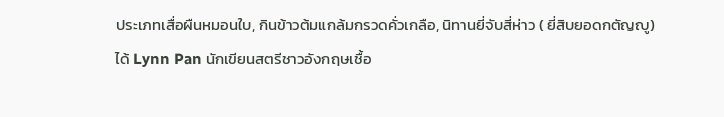ประเภทเสื่อผืนหมอนใบ, กินข้าวต้มแกล้มกรวดคั่วเกลือ, นิทานยี่จับสี่ห่าว ( ยี่สิบยอดกตัญญู) ได้ Lynn Pan นักเขียนสตรีชาวอังกฤษเชื้อ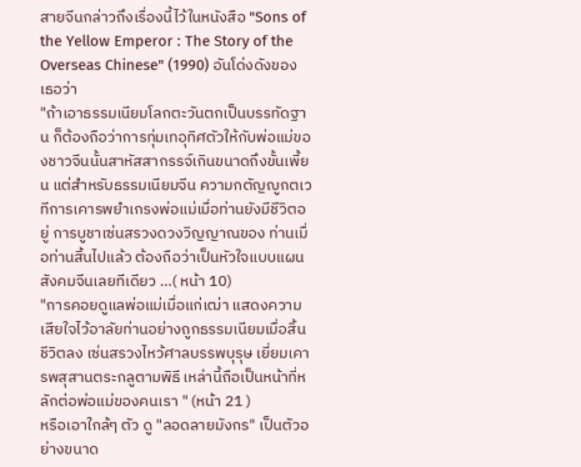สายจีนกล่าวถึงเรื่องนี้ไว้ในหนังสือ "Sons of the Yellow Emperor : The Story of the Overseas Chinese" (1990) อันโด่งดังของเธอว่า
"ถ้าเอาธรรมเนียมโลกตะวันตกเป็นบรรทัดฐาน ก็ต้องถือว่าการทุ่มเทอุทิศตัวให้กับพ่อแม่ของชาวจีนนั้นสาหัสสากรรจ์เกินขนาดถึงขั้นเพี้ยน แต่สำหรับธรรมเนียมจีน ความกตัญญูกตเวทีการเคารพยำเกรงพ่อแม่เมื่อท่านยังมีชีวิตอยู่ การบูชาเซ่นสรวงดวงวิญญาณของ ท่านเมื่อท่านสิ้นไปแล้ว ต้องถือว่าเป็นหัวใจแบบแผนสังคมจีนเลยทีเดียว ...( หน้า 10)
"การคอยดูแลพ่อแม่เมื่อแก่เฒ่า แสดงความเสียใจไว้อาลัยท่านอย่างถูกธรรมเนียมเมื่อสิ้นชีวิตลง เซ่นสรวงไหว้ศาลบรรพบุรุษ เยี่ยมเคารพสุสานตระกลูตามพิธี เหล่านี้ถือเป็นหน้าที่หลักต่อพ่อแม่ของคนเรา " (หน้า 21 )
หรือเอาใกล้ๆ ตัว ดู "ลอดลายมังกร" เป็นตัวอย่างขนาด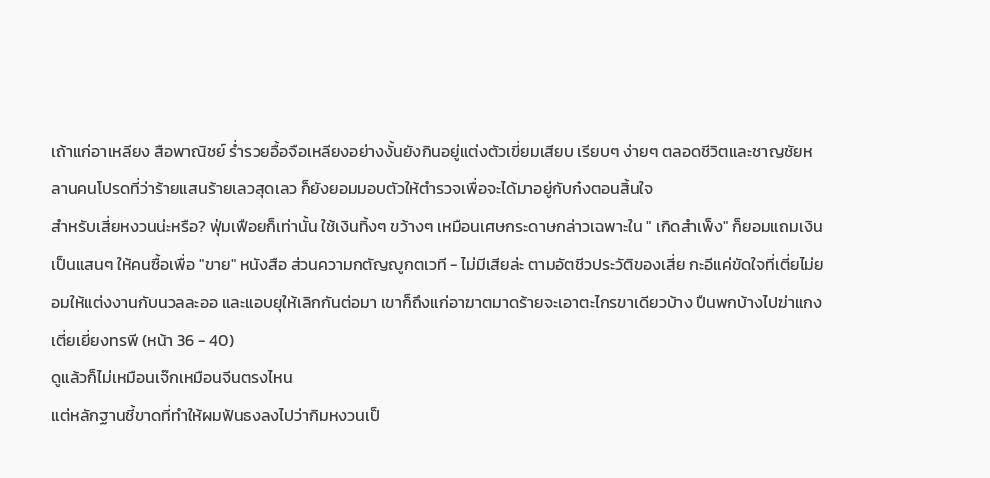เถ้าแก่อาเหลียง สือพาณิชย์ ร่ำรวยอื้อจือเหลียงอย่างงั้นยังกินอยู่แต่งตัวเขี่ยมเสียบ เรียบๆ ง่ายๆ ตลอดชีวิตและชาญชัยหลานคนโปรดที่ว่าร้ายแสนร้ายเลวสุดเลว ก็ยังยอมมอบตัวให้ตำรวจเพื่อจะได้มาอยู่กับก๋งตอนสิ้นใจ
สำหรับเสี่ยหงวนน่ะหรือ? ฟุ่มเฟือยก็เท่านั้น ใช้เงินทิ้งๆ ขว้างๆ เหมือนเศษกระดาษกล่าวเฉพาะใน " เกิดสำเพ็ง" ก็ยอมแถมเงินเป็นแสนๆ ให้คนซื้อเพื่อ "ขาย" หนังสือ ส่วนความกตัญญูกตเวที - ไม่มีเสียล่ะ ตามอัตชีวประวัติของเสี่ย กะอีแค่ขัดใจที่เตี่ยไม่ยอมให้แต่งงานกับนวลละออ และแอบยุให้เลิกกันต่อมา เขาก็ถึงแก่อาฆาตมาดร้ายจะเอาตะไกรขาเดียวบ้าง ปืนพกบ้างไปฆ่าแกงเตี่ยเยี่ยงทรพี (หน้า 36 - 40)
ดูแล้วก็ไม่เหมือนเจ๊กเหมือนจีนตรงไหน
แต่หลักฐานชี้ขาดที่ทำให้ผมฟันธงลงไปว่ากิมหงวนเป็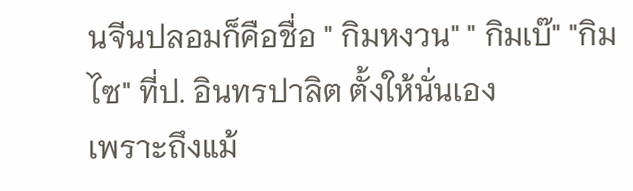นจีนปลอมก็คือชื่อ " กิมหงวน" " กิมเบ๊" "กิมไซ" ที่ป. อินทรปาลิต ตั้งให้นั่นเอง
เพราะถึงแม้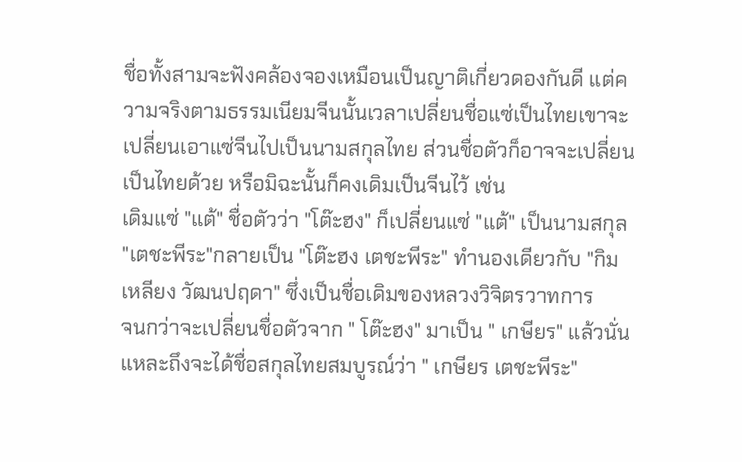ชื่อทั้งสามจะฟังคล้องจองเหมือนเป็นญาติเกี่ยวดองกันดี แต่ความจริงตามธรรมเนียมจีนนั้นเวลาเปลี่ยนชื่อแซ่เป็นไทยเขาจะเปลี่ยนเอาแซ่จีนไปเป็นนามสกุลไทย ส่วนชื่อตัวก็อาจจะเปลี่ยนเป็นไทยด้วย หรือมิฉะนั้นก็คงเดิมเป็นจีนไว้ เช่น
เดิมแซ่ "แต้" ชื่อตัวว่า "โต๊ะฮง" ก็เปลี่ยนแซ่ "แต้" เป็นนามสกุล "เตชะพีระ"กลายเป็น "โต๊ะฮง เตชะพีระ" ทำนองเดียวกับ "กิมเหลียง วัฒนปฤดา" ซึ่งเป็นชื่อเดิมของหลวงวิจิตรวาทการ
จนกว่าจะเปลี่ยนชื่อตัวจาก " โต๊ะฮง" มาเป็น " เกษียร" แล้วนั่นแหละถึงจะได้ชื่อสกุลไทยสมบูรณ์ว่า " เกษียร เตชะพีระ"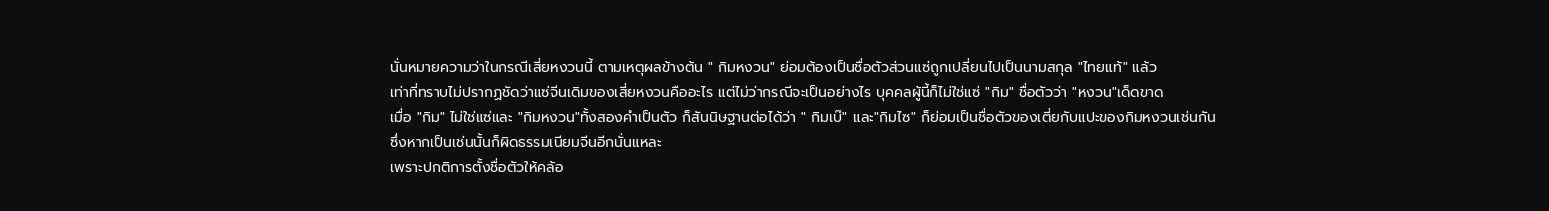นั่นหมายความว่าในกรณีเสี่ยหงวนนี้ ตามเหตุผลข้างต้น " กิมหงวน" ย่อมต้องเป็นชื่อตัวส่วนแซ่ถูกเปลี่ยนไปเป็นนามสกุล "ไทยแท้" แล้ว
เท่าที่ทราบไม่ปรากฏชัดว่าแซ่จีนเดิมของเสี่ยหงวนคืออะไร แต่ไม่ว่ากรณีจะเป็นอย่างไร บุคคลผู้นี้ก็ไม่ใช่แซ่ "กิม" ชื่อตัวว่า "หงวน"เด็ดขาด
เมื่อ "กิม" ไม่ใช่แซ่และ "กิมหงวน"ทั้งสองคำเป็นตัว ก็สันนิษฐานต่อได้ว่า " กิมเบ๊" และ"กิมไซ" ก็ย่อมเป็นชื่อตัวของเตี่ยกับแปะของกิมหงวนเช่นกัน
ซึ่งหากเป็นเช่นนั้นก็ผิดธรรมเนียมจีนอีกนั่นแหละ
เพราะปกติการตั้งชื่อตัวให้คล้อ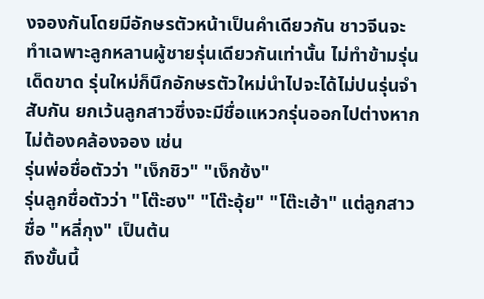งจองกันโดยมีอักษรตัวหน้าเป็นคำเดียวกัน ชาวจีนจะทำเฉพาะลูกหลานผู้ชายรุ่นเดียวกันเท่านั้น ไม่ทำข้ามรุ่นเด็ดขาด รุ่นใหม่ก็นึกอักษรตัวใหม่นำไปจะได้ไม่ปนรุ่นจำสับกัน ยกเว้นลูกสาวซึ่งจะมีชื่อแหวกรุ่นออกไปต่างหากไม่ต้องคล้องจอง เช่น
รุ่นพ่อชื่อตัวว่า "เง็กชิว" "เง็กซ้ง"
รุ่นลูกชื่อตัวว่า "โต๊ะฮง" "โต๊ะอุ้ย" "โต๊ะเฮ้า" แต่ลูกสาวชื่อ "หลี่กุง" เป็นต้น
ถึงขั้นนี้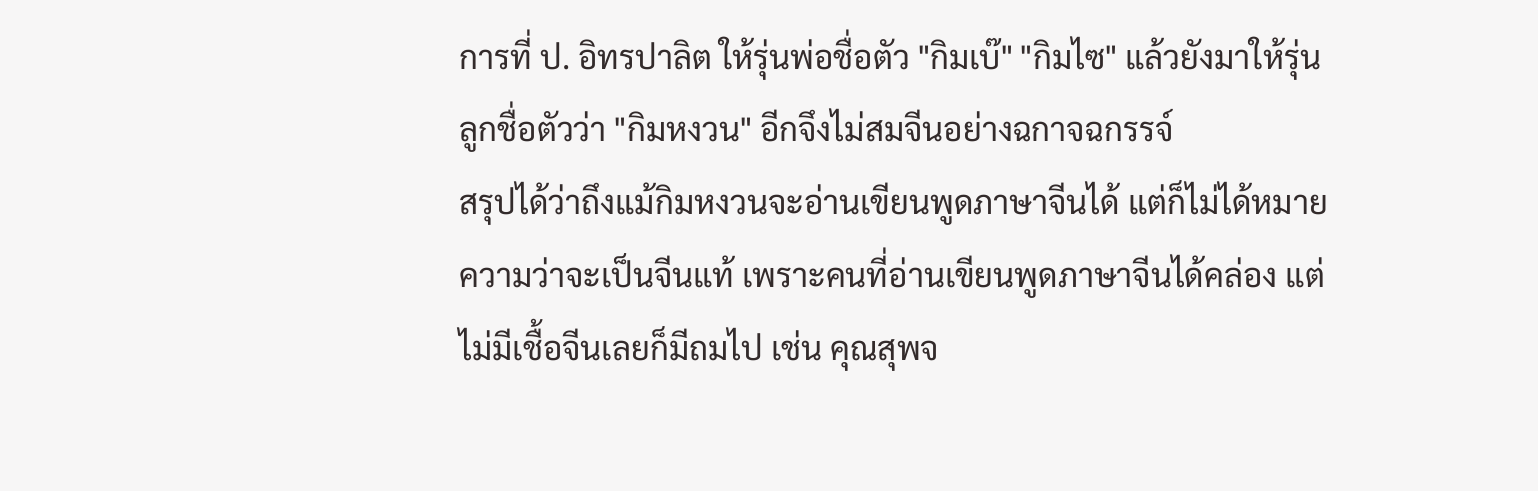การที่ ป. อิทรปาลิต ให้รุ่นพ่อชื่อตัว "กิมเบ๊" "กิมไซ" แล้วยังมาให้รุ่นลูกชื่อตัวว่า "กิมหงวน" อีกจึงไม่สมจีนอย่างฉกาจฉกรรจ์
สรุปได้ว่าถึงแม้กิมหงวนจะอ่านเขียนพูดภาษาจีนได้ แต่ก็ไม่ได้หมายความว่าจะเป็นจีนแท้ เพราะคนที่อ่านเขียนพูดภาษาจีนได้คล่อง แต่ไม่มีเชื้อจีนเลยก็มีถมไป เช่น คุณสุพจ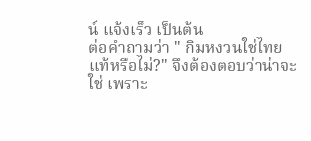น์ แจ้งเร็ว เป็นต้น
ต่อคำถามว่า " กิมหงวนใช่ไทยแท้หรือไม่?" จึงต้องตอบว่าน่าจะใช่ เพราะ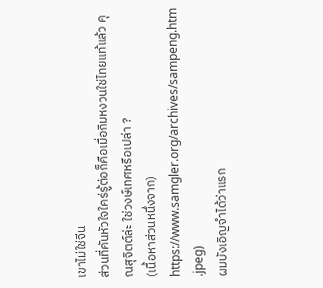เขาไม่ใช่จีน
ส่วนที่คันหัวใจใคร่รู้ต่อก็คือเมื่อกิมหงวนใช่ไทยแท้แล้ว คุณสุจิตต์ล่ะ ใช่วงษ์เทศหรือเปล่า ?
(เนื้อหาส่วนหนึ่งจาก)
https://www.samgler.org/archives/sampeng.htm
.jpeg)
ผมบังเอิญจำได้ว่าแรก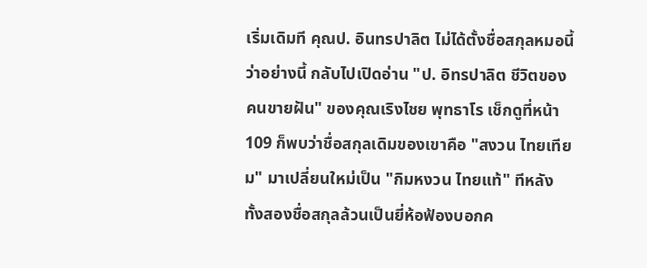เริ่มเดิมที คุณป. อินทรปาลิต ไม่ได้ตั้งชื่อสกุลหมอนี้ว่าอย่างนี้ กลับไปเปิดอ่าน "ป. อิทรปาลิต ชีวิตของคนขายฝัน" ของคุณเริงไชย พุทธาโร เช็กดูที่หน้า 109 ก็พบว่าชื่อสกุลเดิมของเขาคือ "สงวน ไทยเทียม" มาเปลี่ยนใหม่เป็น "กิมหงวน ไทยแท้" ทีหลัง
ทั้งสองชื่อสกุลล้วนเป็นยี่ห้อฟ้องบอกค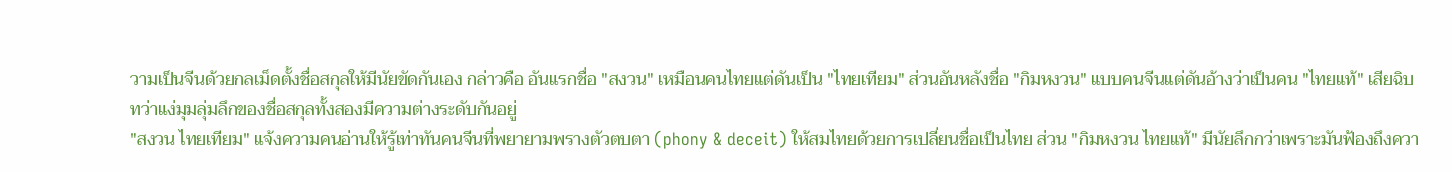วามเป็นจีนด้วยกลเม็ดตั้งชื่อสกุลให้มีนัยขัดกันเอง กล่าวคือ อันแรกชื่อ "สงวน" เหมือนคนไทยแต่ดันเป็น "ไทยเทียม" ส่วนอันหลังชื่อ "กิมหงวน" แบบคนจีนแต่ดันอ้างว่าเป็นคน "ไทยแท้" เสียฉิบ
ทว่าแง่มุมลุ่มลึกของชื่อสกุลทั้งสองมีความต่างระดับกันอยู่
"สงวน ไทยเทียม" แจ้งความคนอ่านให้รู้เท่าทันคนจีนที่พยายามพรางตัวตบตา (phony & deceit) ให้สมไทยด้วยการเปลี่ยนชื่อเป็นไทย ส่วน "กิมหงวน ไทยแท้" มีนัยลึกกว่าเพราะมันฟ้องถึงควา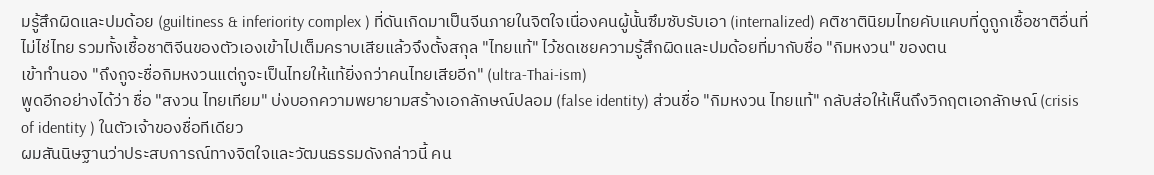มรู้สึกผิดและปมด้อย (guiltiness & inferiority complex ) ที่ดันเกิดมาเป็นจีนภายในจิตใจเนื่องคนผู้นั้นซึมซับรับเอา (internalized) คติชาตินิยมไทยคับแคบที่ดูถูกเชื้อชาติอื่นที่ไม่ไช่ไทย รวมทั้งเชื้อชาติจีนของตัวเองเข้าไปเต็มคราบเสียแล้วจึงตั้งสกุล "ไทยแท้" ไว้ชดเชยความรู้สึกผิดและปมด้อยที่มากับชื่อ "กิมหงวน" ของตน
เข้าทำนอง "ถึงกูจะชื่อกิมหงวนแต่กูจะเป็นไทยให้แท้ยิ่งกว่าคนไทยเสียอีก" (ultra-Thai-ism)
พูดอีกอย่างได้ว่า ชื่อ "สงวน ไทยเทียม" บ่งบอกความพยายามสร้างเอกลักษณ์ปลอม (false identity) ส่วนชื่อ "กิมหงวน ไทยแท้" กลับส่อให้เห็นถึงวิกฤตเอกลักษณ์ (crisis of identity ) ในตัวเจ้าของชื่อทีเดียว
ผมสันนิษฐานว่าประสบการณ์ทางจิตใจและวัฒนธรรมดังกล่าวนี้ คน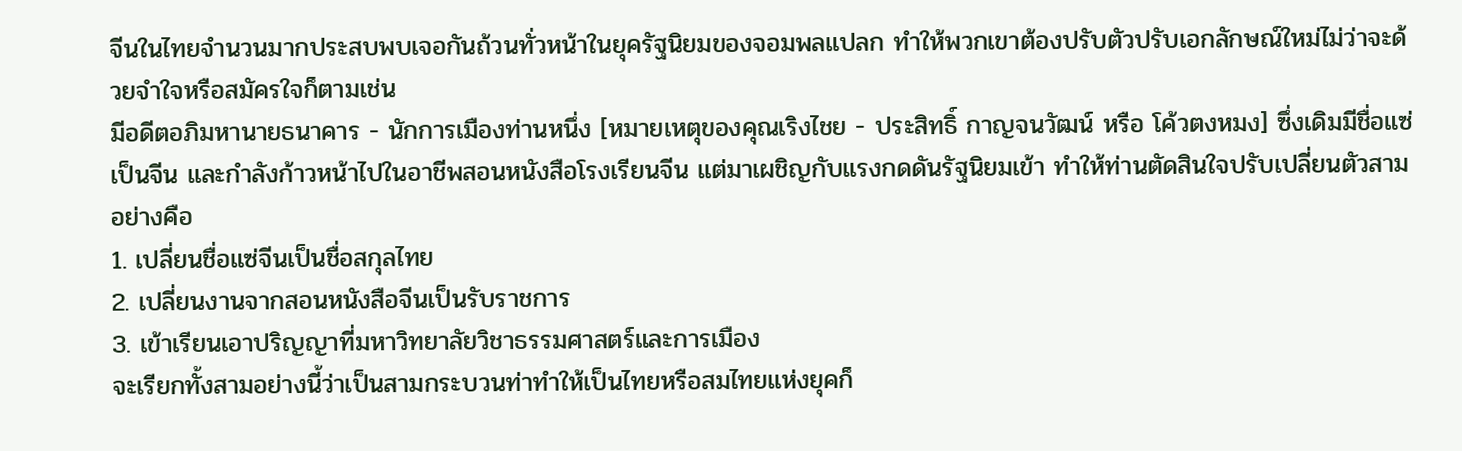จีนในไทยจำนวนมากประสบพบเจอกันถ้วนทั่วหน้าในยุครัฐนิยมของจอมพลแปลก ทำให้พวกเขาต้องปรับตัวปรับเอกลักษณ์ใหม่ไม่ว่าจะด้วยจำใจหรือสมัครใจก็ตามเช่น
มีอดีตอภิมหานายธนาคาร - นักการเมืองท่านหนึ่ง [หมายเหตุของคุณเริงไชย - ประสิทธิ์ กาญจนวัฒน์ หรือ โค้วตงหมง] ซึ่งเดิมมีชื่อแซ่เป็นจีน และกำลังก้าวหน้าไปในอาชีพสอนหนังสือโรงเรียนจีน แต่มาเผชิญกับแรงกดดันรัฐนิยมเข้า ทำให้ท่านตัดสินใจปรับเปลี่ยนตัวสามอย่างคือ
1. เปลี่ยนชื่อแซ่จีนเป็นชื่อสกุลไทย
2. เปลี่ยนงานจากสอนหนังสือจีนเป็นรับราชการ
3. เข้าเรียนเอาปริญญาที่มหาวิทยาลัยวิชาธรรมศาสตร์และการเมือง
จะเรียกทั้งสามอย่างนี้ว่าเป็นสามกระบวนท่าทำให้เป็นไทยหรือสมไทยแห่งยุคก็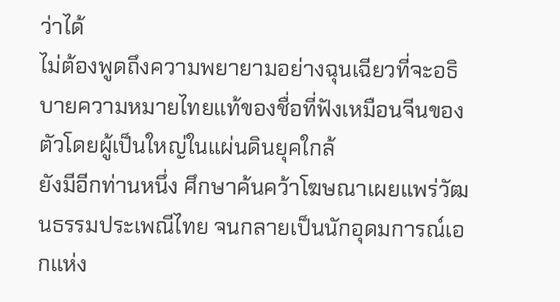ว่าได้
ไม่ต้องพูดถึงความพยายามอย่างฉุนเฉียวที่จะอธิบายความหมายไทยแท้ของชื่อที่ฟังเหมือนจีนของตัวโดยผู้เป็นใหญ่ในแผ่นดินยุคใกล้
ยังมีอีกท่านหนึ่ง ศึกษาค้นคว้าโฆษณาเผยแพร่วัฒนธรรมประเพณีไทย จนกลายเป็นนักอุดมการณ์เอกแห่ง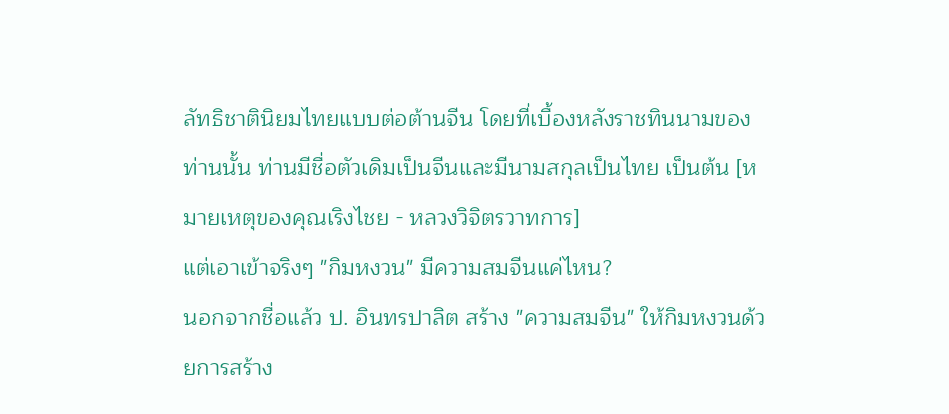ลัทธิชาตินิยมไทยแบบต่อต้านจีน โดยที่เบื้องหลังราชทินนามของท่านนั้น ท่านมีชื่อตัวเดิมเป็นจีนและมีนามสกุลเป็นไทย เป็นต้น [หมายเหตุของคุณเริงไชย - หลวงวิจิตรวาทการ]
แต่เอาเข้าจริงๆ "กิมหงวน" มีความสมจีนแค่ไหน?
นอกจากชื่อแล้ว ป. อินทรปาลิต สร้าง "ความสมจีน" ให้กิมหงวนด้วยการสร้าง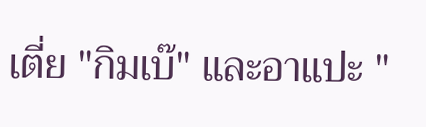เตี่ย "กิมเบ๊" และอาแปะ "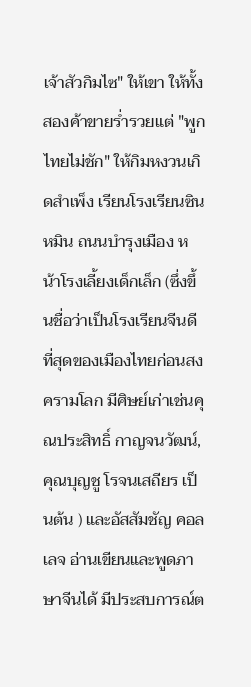เจ้าสัวกิมไซ" ให้เขา ให้ทั้งสองค้าขายร่ำรวยแต่ "พูกไทยไม่ชัก" ให้กิมหงวนเกิดสำเพ็ง เรียนโรงเรียนซินหมิน ถนนบำรุงเมือง หน้าโรงเลี้ยงเด็กเล็ก (ซึ่งขึ้นชื่อว่าเป็นโรงเรียนจีนดีที่สุดของเมืองไทยก่อนสงครามโลก มีศิษย์เก่าเช่นคุณประสิทธิ์ กาญจนวัฒน์, คุณบุญชู โรจนเสถียร เป็นต้น ) และอัสสัมชัญ คอลเลจ อ่านเขียนและพูดภาษาจีนได้ มีประสบการณ์ต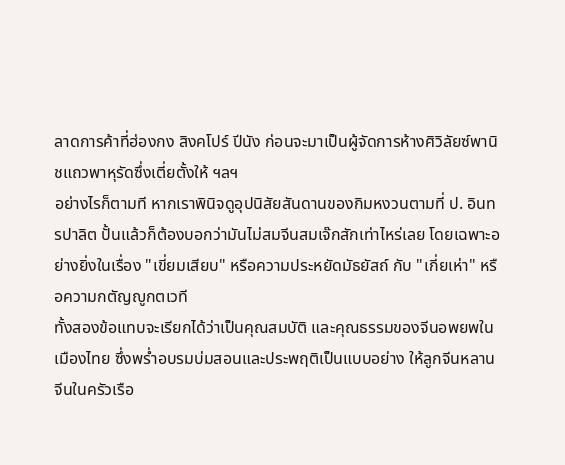ลาดการค้าที่ฮ่องกง สิงคโปร์ ปีนัง ก่อนจะมาเป็นผู้จัดการห้างศิวิลัยซ์พานิชแถวพาหุรัดซึ่งเตี่ยตั้งให้ ฯลฯ
อย่างไรก็ตามที หากเราพินิจดูอุปนิสัยสันดานของกิมหงวนตามที่ ป. อินทรปาลิต ปั้นแล้วก็ต้องบอกว่ามันไม่สมจีนสมเจ๊กสักเท่าไหร่เลย โดยเฉพาะอย่างยิ่งในเรื่อง "เขี่ยมเสียบ" หรือความประหยัดมัธยัสถ์ กับ "เกี่ยเห่า" หรือความกตัญญูกตเวที
ทั้งสองข้อแทบจะเรียกได้ว่าเป็นคุณสมบัติ และคุณธรรมของจีนอพยพในเมืองไทย ซึ่งพร่ำอบรมบ่มสอนและประพฤติเป็นแบบอย่าง ให้ลูกจีนหลานจีนในครัวเรือ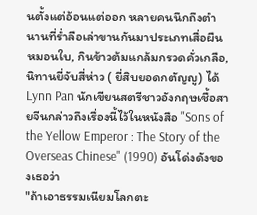นตั้งแต่อ้อนแต่ออก หลายคนนึกถึงตำนานที่ร่ำลือเล่าขานกันมาประเภทเสื่อผืนหมอนใบ, กินข้าวต้มแกล้มกรวดคั่วเกลือ, นิทานยี่จับสี่ห่าว ( ยี่สิบยอดกตัญญู) ได้ Lynn Pan นักเขียนสตรีชาวอังกฤษเชื้อสายจีนกล่าวถึงเรื่องนี้ไว้ในหนังสือ "Sons of the Yellow Emperor : The Story of the Overseas Chinese" (1990) อันโด่งดังของเธอว่า
"ถ้าเอาธรรมเนียมโลกตะ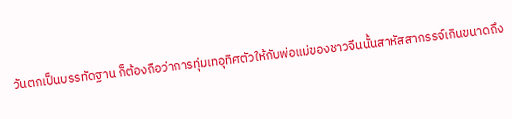วันตกเป็นบรรทัดฐาน ก็ต้องถือว่าการทุ่มเทอุทิศตัวให้กับพ่อแม่ของชาวจีนนั้นสาหัสสากรรจ์เกินขนาดถึง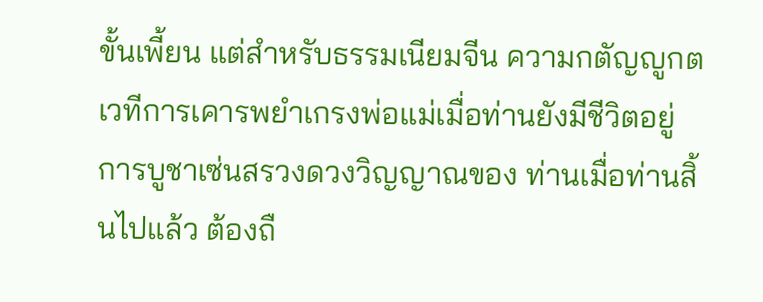ขั้นเพี้ยน แต่สำหรับธรรมเนียมจีน ความกตัญญูกตเวทีการเคารพยำเกรงพ่อแม่เมื่อท่านยังมีชีวิตอยู่ การบูชาเซ่นสรวงดวงวิญญาณของ ท่านเมื่อท่านสิ้นไปแล้ว ต้องถื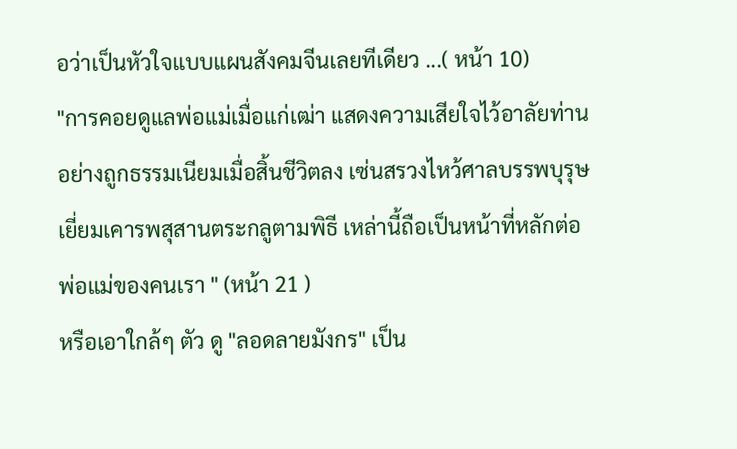อว่าเป็นหัวใจแบบแผนสังคมจีนเลยทีเดียว ...( หน้า 10)
"การคอยดูแลพ่อแม่เมื่อแก่เฒ่า แสดงความเสียใจไว้อาลัยท่านอย่างถูกธรรมเนียมเมื่อสิ้นชีวิตลง เซ่นสรวงไหว้ศาลบรรพบุรุษ เยี่ยมเคารพสุสานตระกลูตามพิธี เหล่านี้ถือเป็นหน้าที่หลักต่อพ่อแม่ของคนเรา " (หน้า 21 )
หรือเอาใกล้ๆ ตัว ดู "ลอดลายมังกร" เป็น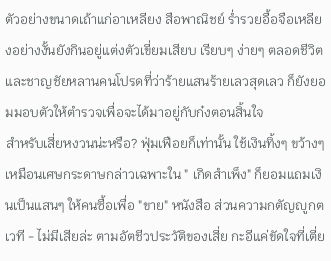ตัวอย่างขนาดเถ้าแก่อาเหลียง สือพาณิชย์ ร่ำรวยอื้อจือเหลียงอย่างงั้นยังกินอยู่แต่งตัวเขี่ยมเสียบ เรียบๆ ง่ายๆ ตลอดชีวิตและชาญชัยหลานคนโปรดที่ว่าร้ายแสนร้ายเลวสุดเลว ก็ยังยอมมอบตัวให้ตำรวจเพื่อจะได้มาอยู่กับก๋งตอนสิ้นใจ
สำหรับเสี่ยหงวนน่ะหรือ? ฟุ่มเฟือยก็เท่านั้น ใช้เงินทิ้งๆ ขว้างๆ เหมือนเศษกระดาษกล่าวเฉพาะใน " เกิดสำเพ็ง" ก็ยอมแถมเงินเป็นแสนๆ ให้คนซื้อเพื่อ "ขาย" หนังสือ ส่วนความกตัญญูกตเวที - ไม่มีเสียล่ะ ตามอัตชีวประวัติของเสี่ย กะอีแค่ขัดใจที่เตี่ย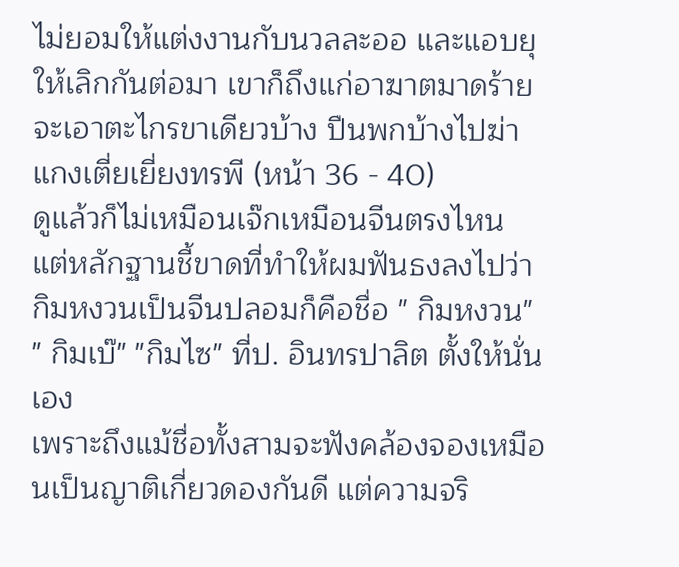ไม่ยอมให้แต่งงานกับนวลละออ และแอบยุให้เลิกกันต่อมา เขาก็ถึงแก่อาฆาตมาดร้ายจะเอาตะไกรขาเดียวบ้าง ปืนพกบ้างไปฆ่าแกงเตี่ยเยี่ยงทรพี (หน้า 36 - 40)
ดูแล้วก็ไม่เหมือนเจ๊กเหมือนจีนตรงไหน
แต่หลักฐานชี้ขาดที่ทำให้ผมฟันธงลงไปว่ากิมหงวนเป็นจีนปลอมก็คือชื่อ " กิมหงวน" " กิมเบ๊" "กิมไซ" ที่ป. อินทรปาลิต ตั้งให้นั่นเอง
เพราะถึงแม้ชื่อทั้งสามจะฟังคล้องจองเหมือนเป็นญาติเกี่ยวดองกันดี แต่ความจริ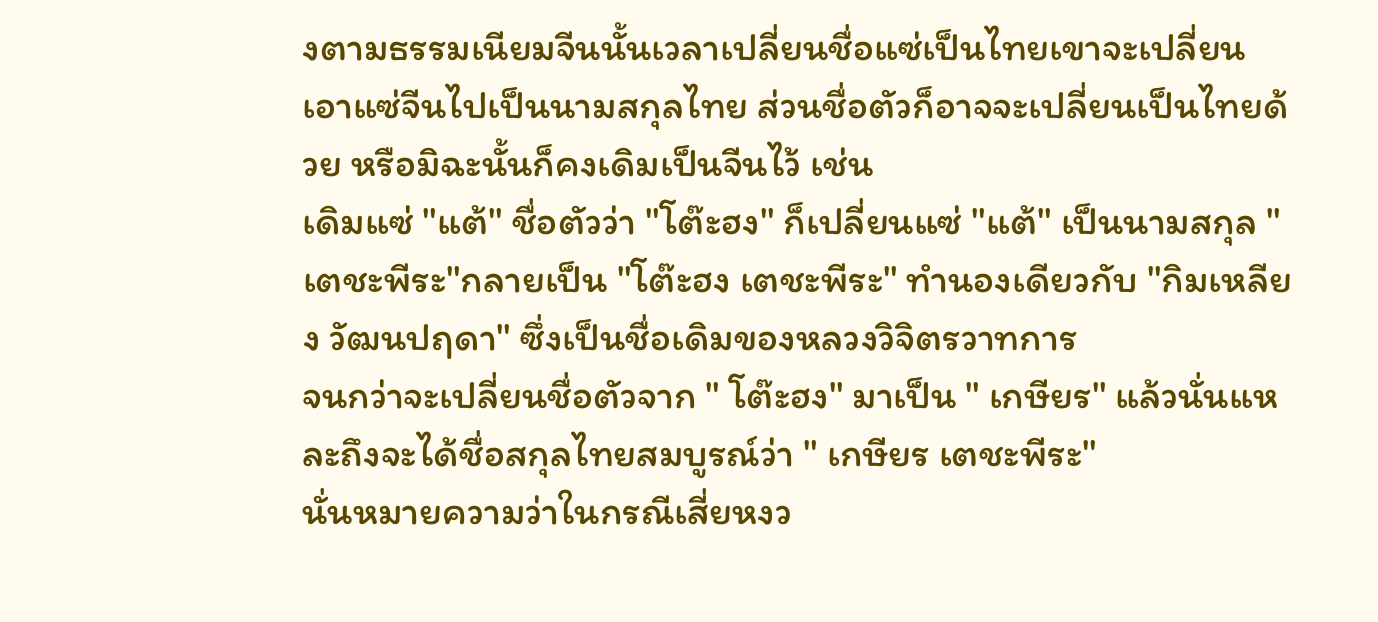งตามธรรมเนียมจีนนั้นเวลาเปลี่ยนชื่อแซ่เป็นไทยเขาจะเปลี่ยนเอาแซ่จีนไปเป็นนามสกุลไทย ส่วนชื่อตัวก็อาจจะเปลี่ยนเป็นไทยด้วย หรือมิฉะนั้นก็คงเดิมเป็นจีนไว้ เช่น
เดิมแซ่ "แต้" ชื่อตัวว่า "โต๊ะฮง" ก็เปลี่ยนแซ่ "แต้" เป็นนามสกุล "เตชะพีระ"กลายเป็น "โต๊ะฮง เตชะพีระ" ทำนองเดียวกับ "กิมเหลียง วัฒนปฤดา" ซึ่งเป็นชื่อเดิมของหลวงวิจิตรวาทการ
จนกว่าจะเปลี่ยนชื่อตัวจาก " โต๊ะฮง" มาเป็น " เกษียร" แล้วนั่นแหละถึงจะได้ชื่อสกุลไทยสมบูรณ์ว่า " เกษียร เตชะพีระ"
นั่นหมายความว่าในกรณีเสี่ยหงว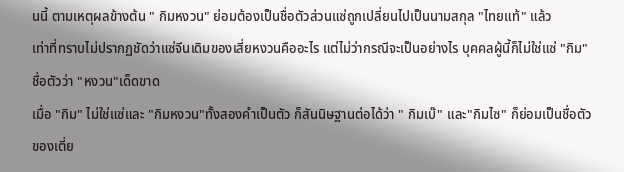นนี้ ตามเหตุผลข้างต้น " กิมหงวน" ย่อมต้องเป็นชื่อตัวส่วนแซ่ถูกเปลี่ยนไปเป็นนามสกุล "ไทยแท้" แล้ว
เท่าที่ทราบไม่ปรากฏชัดว่าแซ่จีนเดิมของเสี่ยหงวนคืออะไร แต่ไม่ว่ากรณีจะเป็นอย่างไร บุคคลผู้นี้ก็ไม่ใช่แซ่ "กิม" ชื่อตัวว่า "หงวน"เด็ดขาด
เมื่อ "กิม" ไม่ใช่แซ่และ "กิมหงวน"ทั้งสองคำเป็นตัว ก็สันนิษฐานต่อได้ว่า " กิมเบ๊" และ"กิมไซ" ก็ย่อมเป็นชื่อตัวของเตี่ย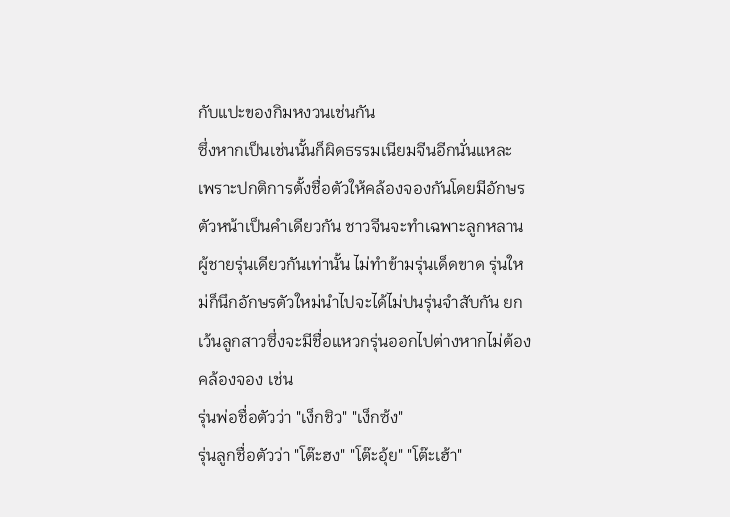กับแปะของกิมหงวนเช่นกัน
ซึ่งหากเป็นเช่นนั้นก็ผิดธรรมเนียมจีนอีกนั่นแหละ
เพราะปกติการตั้งชื่อตัวให้คล้องจองกันโดยมีอักษรตัวหน้าเป็นคำเดียวกัน ชาวจีนจะทำเฉพาะลูกหลานผู้ชายรุ่นเดียวกันเท่านั้น ไม่ทำข้ามรุ่นเด็ดขาด รุ่นใหม่ก็นึกอักษรตัวใหม่นำไปจะได้ไม่ปนรุ่นจำสับกัน ยกเว้นลูกสาวซึ่งจะมีชื่อแหวกรุ่นออกไปต่างหากไม่ต้องคล้องจอง เช่น
รุ่นพ่อชื่อตัวว่า "เง็กชิว" "เง็กซ้ง"
รุ่นลูกชื่อตัวว่า "โต๊ะฮง" "โต๊ะอุ้ย" "โต๊ะเฮ้า"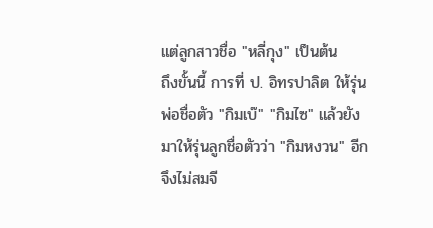แต่ลูกสาวชื่อ "หลี่กุง" เป็นต้น
ถึงขั้นนี้ การที่ ป. อิทรปาลิต ให้รุ่นพ่อชื่อตัว "กิมเบ๊" "กิมไซ" แล้วยังมาให้รุ่นลูกชื่อตัวว่า "กิมหงวน" อีกจึงไม่สมจี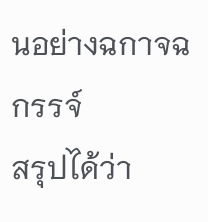นอย่างฉกาจฉกรรจ์
สรุปได้ว่า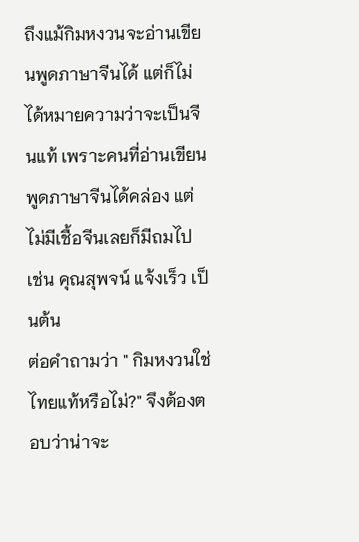ถึงแม้กิมหงวนจะอ่านเขียนพูดภาษาจีนได้ แต่ก็ไม่ได้หมายความว่าจะเป็นจีนแท้ เพราะคนที่อ่านเขียนพูดภาษาจีนได้คล่อง แต่ไม่มีเชื้อจีนเลยก็มีถมไป เช่น คุณสุพจน์ แจ้งเร็ว เป็นต้น
ต่อคำถามว่า " กิมหงวนใช่ไทยแท้หรือไม่?" จึงต้องตอบว่าน่าจะ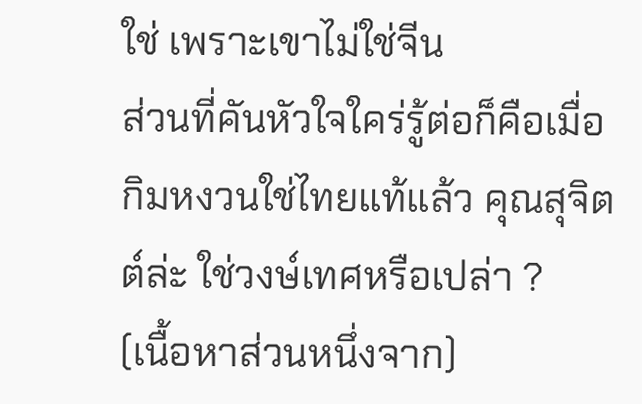ใช่ เพราะเขาไม่ใช่จีน
ส่วนที่คันหัวใจใคร่รู้ต่อก็คือเมื่อกิมหงวนใช่ไทยแท้แล้ว คุณสุจิตต์ล่ะ ใช่วงษ์เทศหรือเปล่า ?
(เนื้อหาส่วนหนึ่งจาก)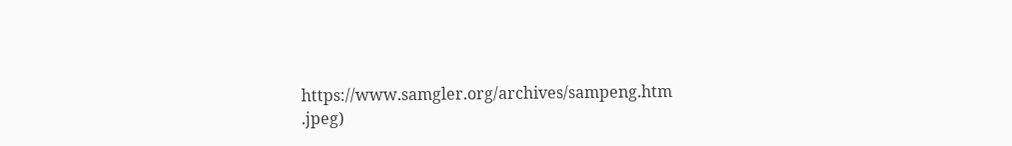https://www.samgler.org/archives/sampeng.htm
.jpeg)